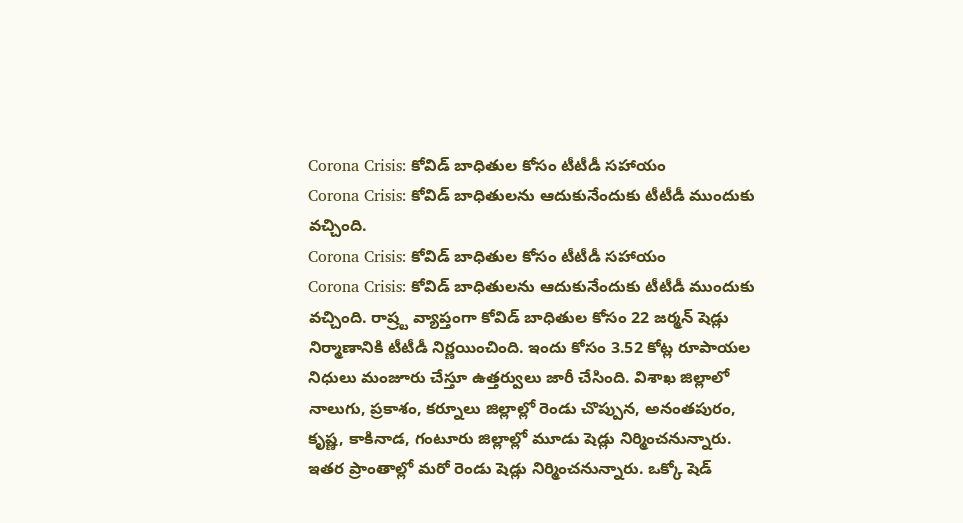Corona Crisis: కోవిడ్ బాధితుల కోసం టీటీడీ సహాయం
Corona Crisis: కోవిడ్ బాధితులను ఆదుకునేందుకు టీటీడీ ముందుకు వచ్చింది.
Corona Crisis: కోవిడ్ బాధితుల కోసం టీటీడీ సహాయం
Corona Crisis: కోవిడ్ బాధితులను ఆదుకునేందుకు టీటీడీ ముందుకు వచ్చింది. రాష్ర్ట వ్యాప్తంగా కోవిడ్ బాధితుల కోసం 22 జర్మన్ షెడ్లు నిర్మాణానికి టీటీడీ నిర్ణయించింది. ఇందు కోసం 3.52 కోట్ల రూపాయల నిధులు మంజూరు చేస్తూ ఉత్తర్వులు జారీ చేసింది. విశాఖ జిల్లాలో నాలుగు, ప్రకాశం, కర్నూలు జిల్లాల్లో రెండు చొప్పున, అనంతపురం, కృష్ణ, కాకినాడ, గంటూరు జిల్లాల్లో మూడు షెడ్లు నిర్మించనున్నారు. ఇతర ప్రాంతాల్లో మరో రెండు షెడ్లు నిర్మించనున్నారు. ఒక్కో షెడ్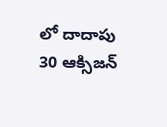లో దాదాపు 30 ఆక్సిజన్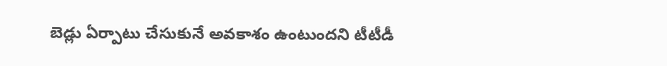బెడ్లు ఏర్పాటు చేసుకునే అవకాశం ఉంటుందని టీటీడీ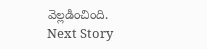వెల్లడించింది.
Next Story